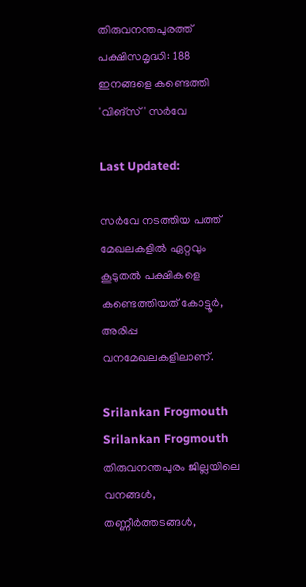തിരുവനന്തപുരത്ത് പക്ഷിസമൃദ്ധി: 188 ഇനങ്ങളെ കണ്ടെത്തി 'വിങ്‌സ്' സർവേ

Last Updated:

സർവേ നടത്തിയ പത്ത് മേഖലകളിൽ ഏറ്റവും കൂടുതൽ പക്ഷികളെ കണ്ടെത്തിയത് കോട്ടൂർ, അരിപ്പ വനമേഖലകളിലാണ്.

Srilankan Frogmouth
Srilankan Frogmouth
തിരുവനന്തപുരം ജില്ലയിലെ വനങ്ങൾ, തണ്ണീർത്തടങ്ങൾ,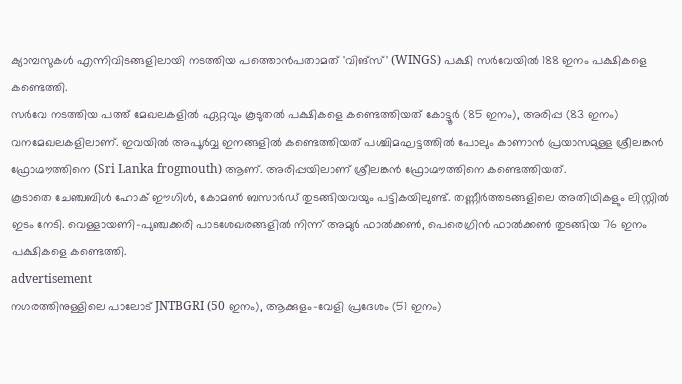ക്യാമ്പസുകൾ എന്നിവിടങ്ങളിലായി നടത്തിയ പത്തൊൻപതാമത് 'വിങ്‌സ്' (WINGS) പക്ഷി സർവേയിൽ 188 ഇനം പക്ഷികളെ കണ്ടെത്തി.
സർവേ നടത്തിയ പത്ത് മേഖലകളിൽ ഏറ്റവും കൂടുതൽ പക്ഷികളെ കണ്ടെത്തിയത് കോട്ടൂർ (85 ഇനം), അരിപ്പ (83 ഇനം) വനമേഖലകളിലാണ്. ഇവയിൽ അപൂർവ്വ ഇനങ്ങളിൽ കണ്ടെത്തിയത് പശ്ചിമഘട്ടത്തിൽ പോലും കാണാൻ പ്രയാസമുള്ള ശ്രീലങ്കൻ ഫ്രോഗ്മൗത്തിനെ (Sri Lanka frogmouth) ആണ്. അരിപ്പയിലാണ് ശ്രീലങ്കൻ ഫ്രോഗ്മൗത്തിനെ കണ്ടെത്തിയത്.
കൂടാതെ ചേഞ്ചബിൾ ഹോക് ഈഗിൾ, കോമൺ ബസാർഡ് തുടങ്ങിയവയും പട്ടികയിലുണ്ട്. തണ്ണീർത്തടങ്ങളിലെ അതിഥികളും ലിസ്റ്റിൽ ഇടം നേടി. വെള്ളായണി-പുഞ്ചക്കരി പാടശേഖരങ്ങളിൽ നിന്ന് അമുർ ഫാൽക്കൺ, പെരെഗ്രിൻ ഫാൽക്കൺ തുടങ്ങിയ 76 ഇനം പക്ഷികളെ കണ്ടെത്തി.
advertisement
നഗരത്തിനുള്ളിലെ പാലോട് JNTBGRI (50 ഇനം), ആക്കുളം-വേളി പ്രദേശം (51 ഇനം)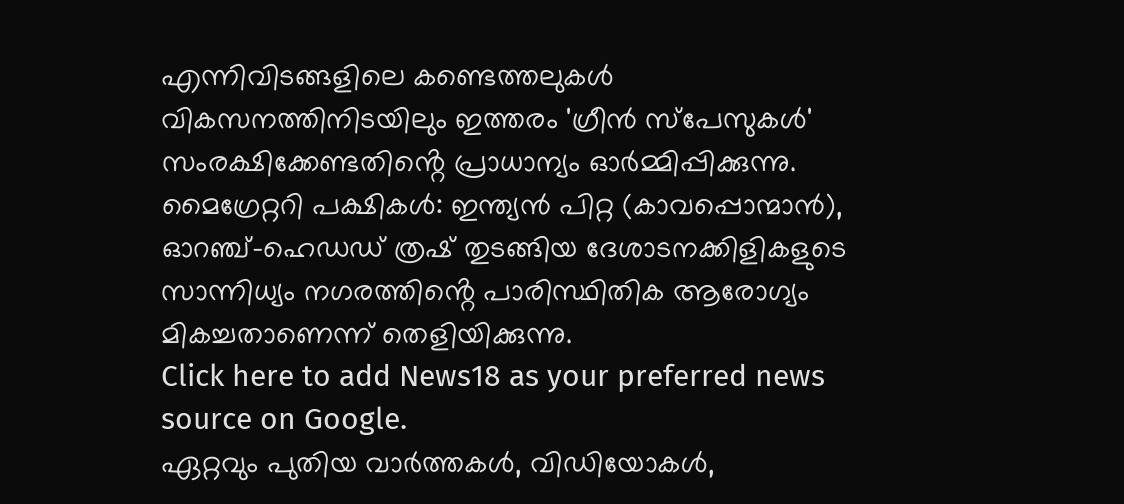എന്നിവിടങ്ങളിലെ കണ്ടെത്തലുകൾ വികസനത്തിനിടയിലും ഇത്തരം 'ഗ്രീൻ സ്പേസുകൾ' സംരക്ഷിക്കേണ്ടതിൻ്റെ പ്രാധാന്യം ഓർമ്മിപ്പിക്കുന്നു.
മൈഗ്രേറ്ററി പക്ഷികൾ: ഇന്ത്യൻ പിറ്റ (കാവപ്പൊന്മാൻ), ഓറഞ്ച്-ഹെഡഡ് ത്രഷ് തുടങ്ങിയ ദേശാടനക്കിളികളുടെ സാന്നിധ്യം നഗരത്തിൻ്റെ പാരിസ്ഥിതിക ആരോഗ്യം മികച്ചതാണെന്ന് തെളിയിക്കുന്നു.
Click here to add News18 as your preferred news source on Google.
ഏറ്റവും പുതിയ വാർത്തകൾ, വിഡിയോകൾ,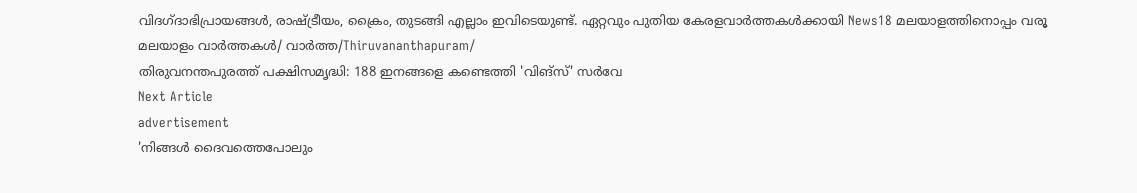വിദഗ്ദാഭിപ്രായങ്ങൾ, രാഷ്ട്രീയം, ക്രൈം, തുടങ്ങി എല്ലാം ഇവിടെയുണ്ട്. ഏറ്റവും പുതിയ കേരളവാർത്തകൾക്കായി News18 മലയാളത്തിനൊപ്പം വരൂ
മലയാളം വാർത്തകൾ/ വാർത്ത/Thiruvananthapuram/
തിരുവനന്തപുരത്ത് പക്ഷിസമൃദ്ധി: 188 ഇനങ്ങളെ കണ്ടെത്തി 'വിങ്‌സ്' സർവേ
Next Article
advertisement
'നിങ്ങൾ ദൈവത്തെപോലും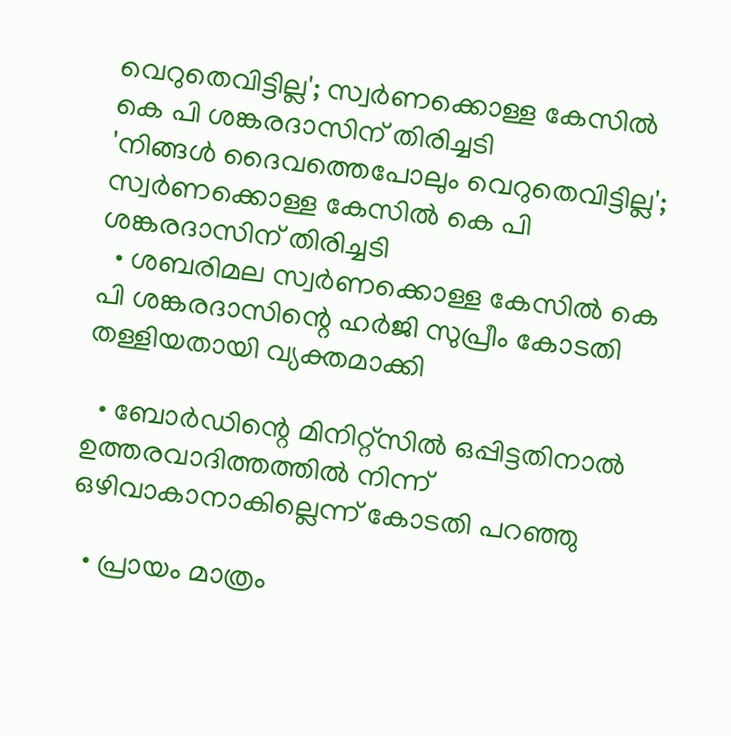വെറുതെവിട്ടില്ല'; സ്വർ‌ണക്കൊള്ള കേസിൽ കെ പി ശങ്കരദാസിന് തിരിച്ചടി
'നിങ്ങൾ ദൈവത്തെപോലും വെറുതെവിട്ടില്ല'; സ്വർ‌ണക്കൊള്ള കേസിൽ കെ പി ശങ്കരദാസിന് തിരിച്ചടി
  • ശബരിമല സ്വർണക്കൊള്ള കേസിൽ കെ പി ശങ്കരദാസിന്റെ ഹർജി സുപ്രീം കോടതി തള്ളിയതായി വ്യക്തമാക്കി

  • ബോർഡിന്റെ മിനിറ്റ്സിൽ ഒപ്പിട്ടതിനാൽ ഉത്തരവാദിത്തത്തിൽ നിന്ന് ഒഴിവാകാനാകില്ലെന്ന് കോടതി പറഞ്ഞു

  • പ്രായം മാത്രം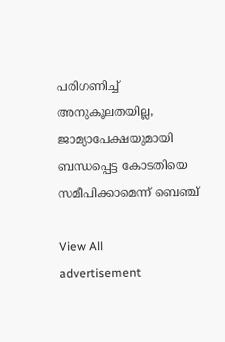പരിഗണിച്ച് അനുകൂലതയില്ല, ജാമ്യാപേക്ഷയുമായി ബന്ധപ്പെട്ട കോടതിയെ സമീപിക്കാമെന്ന് ബെഞ്ച്

View All
advertisement